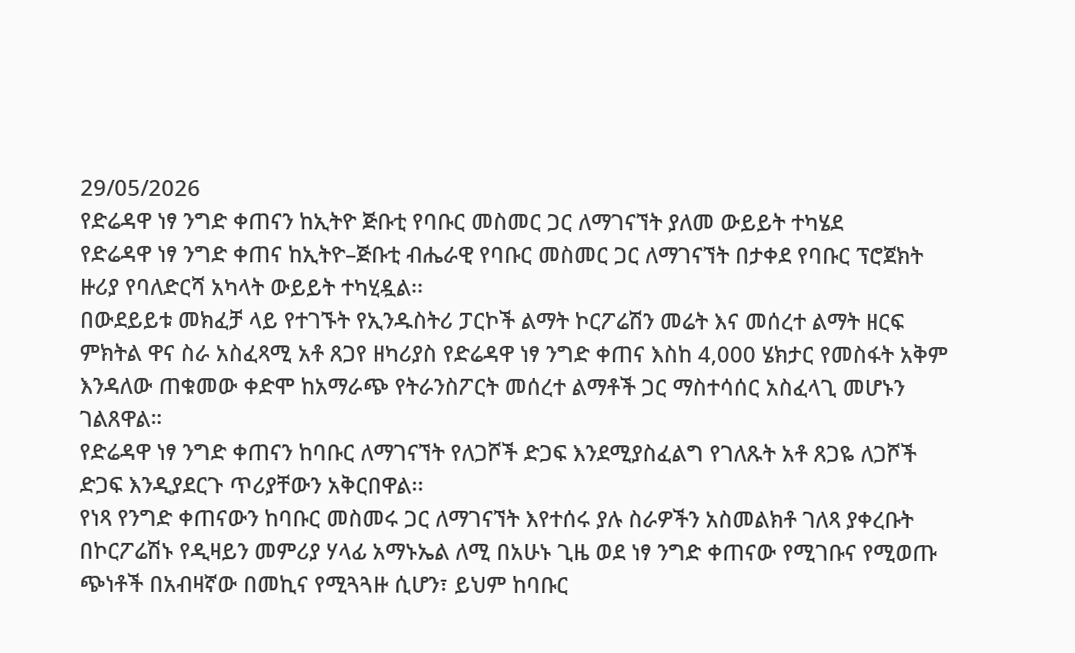29/05/2026
የድሬዳዋ ነፃ ንግድ ቀጠናን ከኢትዮ ጅቡቲ የባቡር መስመር ጋር ለማገናኘት ያለመ ውይይት ተካሄደ
የድሬዳዋ ነፃ ንግድ ቀጠና ከኢትዮ–ጅቡቲ ብሔራዊ የባቡር መስመር ጋር ለማገናኘት በታቀደ የባቡር ፕሮጀክት ዙሪያ የባለድርሻ አካላት ውይይት ተካሂዷል፡፡
በውደይይቱ መክፈቻ ላይ የተገኙት የኢንዱስትሪ ፓርኮች ልማት ኮርፖሬሽን መሬት እና መሰረተ ልማት ዘርፍ ምክትል ዋና ስራ አስፈጻሚ አቶ ጸጋየ ዘካሪያስ የድሬዳዋ ነፃ ንግድ ቀጠና እስከ 4,000 ሄክታር የመስፋት አቅም እንዳለው ጠቁመው ቀድሞ ከአማራጭ የትራንስፖርት መሰረተ ልማቶች ጋር ማስተሳሰር አስፈላጊ መሆኑን ገልጸዋል።
የድሬዳዋ ነፃ ንግድ ቀጠናን ከባቡር ለማገናኘት የለጋሾች ድጋፍ እንደሚያስፈልግ የገለጹት አቶ ጸጋዬ ለጋሾች ድጋፍ እንዲያደርጉ ጥሪያቸውን አቅርበዋል፡፡
የነጻ የንግድ ቀጠናውን ከባቡር መስመሩ ጋር ለማገናኘት እየተሰሩ ያሉ ስራዎችን አስመልክቶ ገለጻ ያቀረቡት በኮርፖሬሽኑ የዲዛይን መምሪያ ሃላፊ አማኑኤል ለሚ በአሁኑ ጊዜ ወደ ነፃ ንግድ ቀጠናው የሚገቡና የሚወጡ ጭነቶች በአብዛኛው በመኪና የሚጓጓዙ ሲሆን፣ ይህም ከባቡር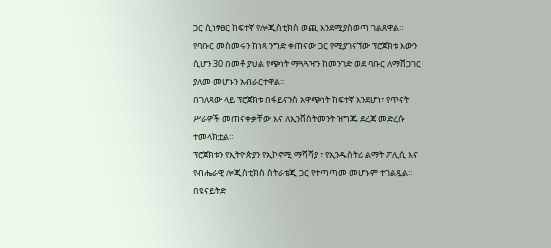ጋር ሲነፃፀር ከፍተኛ የሎጂስቲክስ ወጪ እንደሚያስወጣ ገልጸዋል።
የባቡር መስመሩን ከነጻ ንግድ ቀጠናው ጋር የሚያገናኘው ፕሮጀክቱ እውን ሲሆን 30 በመቶ ያህል የጭነት ማጓጓዣን ከመንገድ ወደ ባቡር ለማሸጋገር ያለመ መሆኑን አብራርተዋል፡፡
በገለጻው ላይ ፕሮጀክቱ በፋይናንስ አዋጭነት ከፍተኛ እንደሆነ፣ የጥናት ሥራዎች መጠናቀቃቸው እና ለኢንቨስትመንት ዝግጁ ደረጃ መድረሱ ተመላክቷል።
ፕሮጀክቱን የኢትዮጵያን የኢኮኖሚ ማሻሻያ ፣ የኢንዱስትሪ ልማት ፖሊሲ እና የብሔራዊ ሎጂስቲክስ ስትራቴጂ ጋር የተጣጣመ መሆኑም ተገልጿል።
በዩናይትድ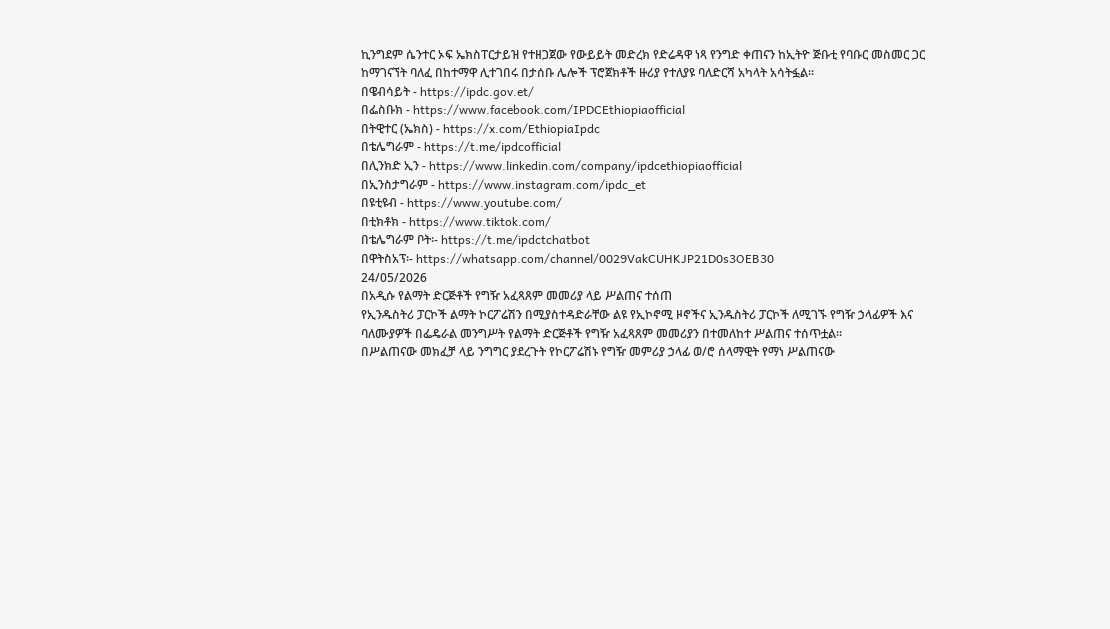ኪንግደም ሴንተር ኦፍ ኤክስፐርታይዝ የተዘጋጀው የውይይት መድረክ የድሬዳዋ ነጻ የንግድ ቀጠናን ከኢትዮ ጅቡቲ የባቡር መስመር ጋር ከማገናኘት ባለፈ በከተማዋ ሊተገበሩ በታሰቡ ሌሎች ፕሮጀክቶች ዙሪያ የተለያዩ ባለድርሻ አካላት አሳትፏል፡፡
በዌብሳይት - https://ipdc.gov.et/
በፌስቡክ - https://www.facebook.com/IPDCEthiopiaofficial
በትዊተር (ኤክስ) - https://x.com/EthiopiaIpdc
በቴሌግራም - https://t.me/ipdcofficial
በሊንክድ ኢን - https://www.linkedin.com/company/ipdcethiopiaofficial
በኢንስታግራም - https://www.instagram.com/ipdc_et
በዩቲዩብ - https://www.youtube.com/
በቲክቶክ - https://www.tiktok.com/
በቴሌግራም ቦት፡- https://t.me/ipdctchatbot
በዋትስአፕ፡- https://whatsapp.com/channel/0029VakCUHKJP21D0s3OEB30
24/05/2026
በአዲሱ የልማት ድርጅቶች የግዥ አፈጻጸም መመሪያ ላይ ሥልጠና ተሰጠ
የኢንዱስትሪ ፓርኮች ልማት ኮርፖሬሽን በሚያስተዳድራቸው ልዩ የኢኮኖሚ ዞኖችና ኢንዱስትሪ ፓርኮች ለሚገኙ የግዥ ኃላፊዎች እና ባለሙያዎች በፌዴራል መንግሥት የልማት ድርጅቶች የግዥ አፈጻጸም መመሪያን በተመለከተ ሥልጠና ተሰጥቷል።
በሥልጠናው መክፈቻ ላይ ንግግር ያደረጉት የኮርፖሬሽኑ የግዥ መምሪያ ኃላፊ ወ/ሮ ሰላማዊት የማነ ሥልጠናው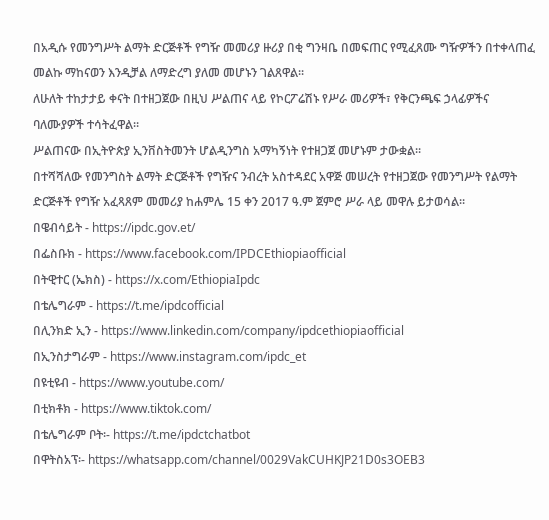በአዲሱ የመንግሥት ልማት ድርጅቶች የግዥ መመሪያ ዙሪያ በቂ ግንዛቤ በመፍጠር የሚፈጸሙ ግዥዎችን በተቀላጠፈ መልኩ ማከናወን እንዲቻል ለማድረግ ያለመ መሆኑን ገልጸዋል፡፡
ለሁለት ተከታታይ ቀናት በተዘጋጀው በዚህ ሥልጠና ላይ የኮርፖሬሽኑ የሥራ መሪዎች፣ የቅርንጫፍ ኃላፊዎችና ባለሙያዎች ተሳትፈዋል።
ሥልጠናው በኢትዮጵያ ኢንቨስትመንት ሆልዲንግስ አማካኝነት የተዘጋጀ መሆኑም ታውቋል።
በተሻሻለው የመንግስት ልማት ድርጅቶች የግዥና ንብረት አስተዳደር አዋጅ መሠረት የተዘጋጀው የመንግሥት የልማት ድርጅቶች የግዥ አፈጻጸም መመሪያ ከሐምሌ 15 ቀን 2017 ዓ.ም ጀምሮ ሥራ ላይ መዋሉ ይታወሳል።
በዌብሳይት - https://ipdc.gov.et/
በፌስቡክ - https://www.facebook.com/IPDCEthiopiaofficial
በትዊተር (ኤክስ) - https://x.com/EthiopiaIpdc
በቴሌግራም - https://t.me/ipdcofficial
በሊንክድ ኢን - https://www.linkedin.com/company/ipdcethiopiaofficial
በኢንስታግራም - https://www.instagram.com/ipdc_et
በዩቲዩብ - https://www.youtube.com/
በቲክቶክ - https://www.tiktok.com/
በቴሌግራም ቦት፡- https://t.me/ipdctchatbot
በዋትስአፕ፡- https://whatsapp.com/channel/0029VakCUHKJP21D0s3OEB3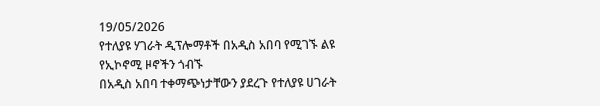19/05/2026
የተለያዩ ሃገራት ዲፕሎማቶች በአዲስ አበባ የሚገኙ ልዩ የኢኮኖሚ ዞኖችን ጎብኙ
በአዲስ አበባ ተቀማጭነታቸውን ያደረጉ የተለያዩ ሀገራት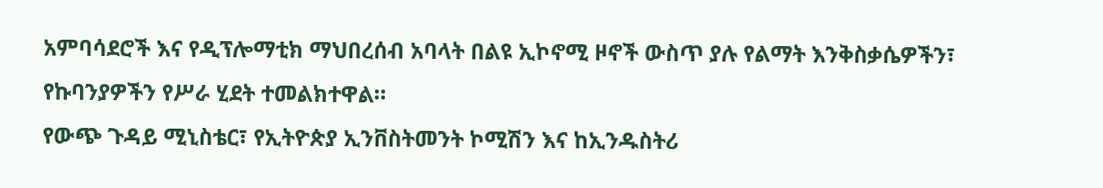አምባሳደሮች እና የዲፕሎማቲክ ማህበረሰብ አባላት በልዩ ኢኮኖሚ ዞኖች ውስጥ ያሉ የልማት እንቅስቃሴዎችን፣ የኩባንያዎችን የሥራ ሂደት ተመልክተዋል።
የውጭ ጉዳይ ሚኒስቴር፣ የኢትዮጵያ ኢንቨስትመንት ኮሚሽን እና ከኢንዱስትሪ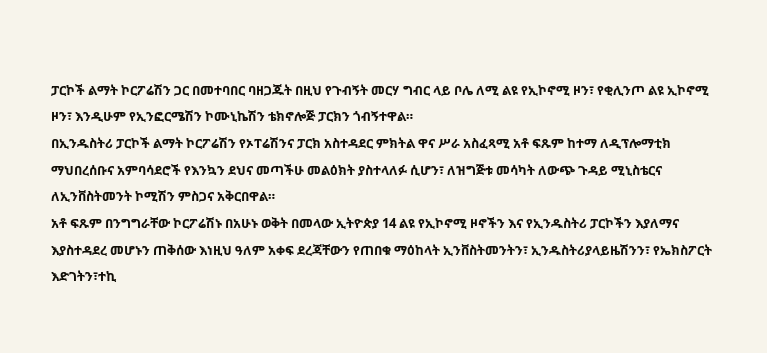ፓርኮች ልማት ኮርፖሬሽን ጋር በመተባበር ባዘጋጁት በዚህ የጉብኝት መርሃ ግብር ላይ ቦሌ ለሚ ልዩ የኢኮኖሚ ዞን፣ የቂሊንጦ ልዩ ኢኮኖሚ ዞን፣ እንዲሁም የኢንፎርሜሽን ኮሙኒኬሽን ቴክኖሎጅ ፓርክን ጎብኝተዋል።
በኢንዱስትሪ ፓርኮች ልማት ኮርፖሬሽን የኦፐሬሽንና ፓርክ አስተዳደር ምክትል ዋና ሥራ አስፈጻሚ አቶ ፍጹም ከተማ ለዲፕሎማቲክ ማህበረሰቡና አምባሳደሮች የእንኳን ደህና መጣችሁ መልዕክት ያስተላለፉ ሲሆን፣ ለዝግጅቱ መሳካት ለውጭ ጉዳይ ሚኒስቴርና ለኢንቨስትመንት ኮሚሽን ምስጋና አቅርበዋል።
አቶ ፍጹም በንግግራቸው ኮርፖሬሽኑ በአሁኑ ወቅት በመላው ኢትዮጵያ 14 ልዩ የኢኮኖሚ ዞኖችን እና የኢንዱስትሪ ፓርኮችን እያለማና እያስተዳደረ መሆኑን ጠቅሰው እነዚህ ዓለም አቀፍ ደረጃቸውን የጠበቁ ማዕከላት ኢንቨስትመንትን፣ ኢንዱስትሪያላይዜሽንን፣ የኤክስፖርት እድገትን፣ተኪ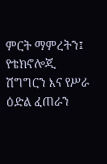ምርት ማምረትን፤ የቴክኖሎጂ ሽግግርን እና የሥራ ዕድል ፈጠራን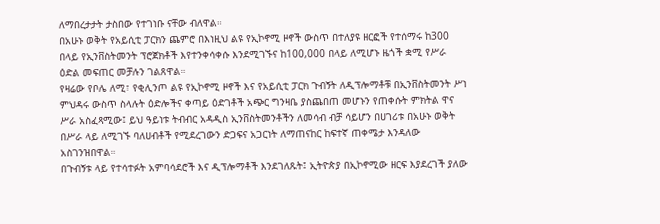ለማበረታታት ታስበው የተገነቡ ናቸው ብለዋል።
በአሁኑ ወቅት የአይሲቲ ፓርክን ጨምሮ በእነዚህ ልዩ የኢኮኖሚ ዞኖች ውስጥ በተለያዩ ዘርፎች የተሰማሩ ከ300 በላይ የኢንቨስትመንት ፕሮጀክቶች እየተንቀሳቀሱ እንደሚገኙና ከ100,000 በላይ ለሚሆኑ ዜጎች ቋሚ የሥራ ዕድል መፍጠር መቻሉን ገልጸዋል።
የዛሬው የቦሌ ለሚ፣ የቂሊንጦ ልዩ የኢኮኖሚ ዞኖች እና የአይሲቲ ፓርክ ጉብኝት ለዲፕሎማቶቹ በኢንቨስትመንት ሥነ ምህዳሩ ውስጥ ስላሉት ዕድሎችና ቀጣይ ዕድገቶች አጭር ግንዛቤ ያስጨበጠ መሆኑን የጠቀሱት ምክትል ዋና ሥራ አስፈጻሚው፤ ይህ ዓይነቱ ትብብር አዳዲስ ኢንቨስትመንቶችን ለመሳብ ብቻ ሳይሆን በሀገሪቱ በአሁኑ ወቅት በሥራ ላይ ለሚገኙ ባለሀብቶች የሚደረገውን ድጋፍና አጋርነት ለማጠናከር ከፍተኛ ጠቀሜታ እንዳለው አስገንዝበዋል።
በጉብኝቱ ላይ የተሳተፉት አምባሳደሮች እና ዲፕሎማቶች እንደገለጹት፤ ኢትዮጵያ በኢኮኖሚው ዘርፍ እያደረገች ያለው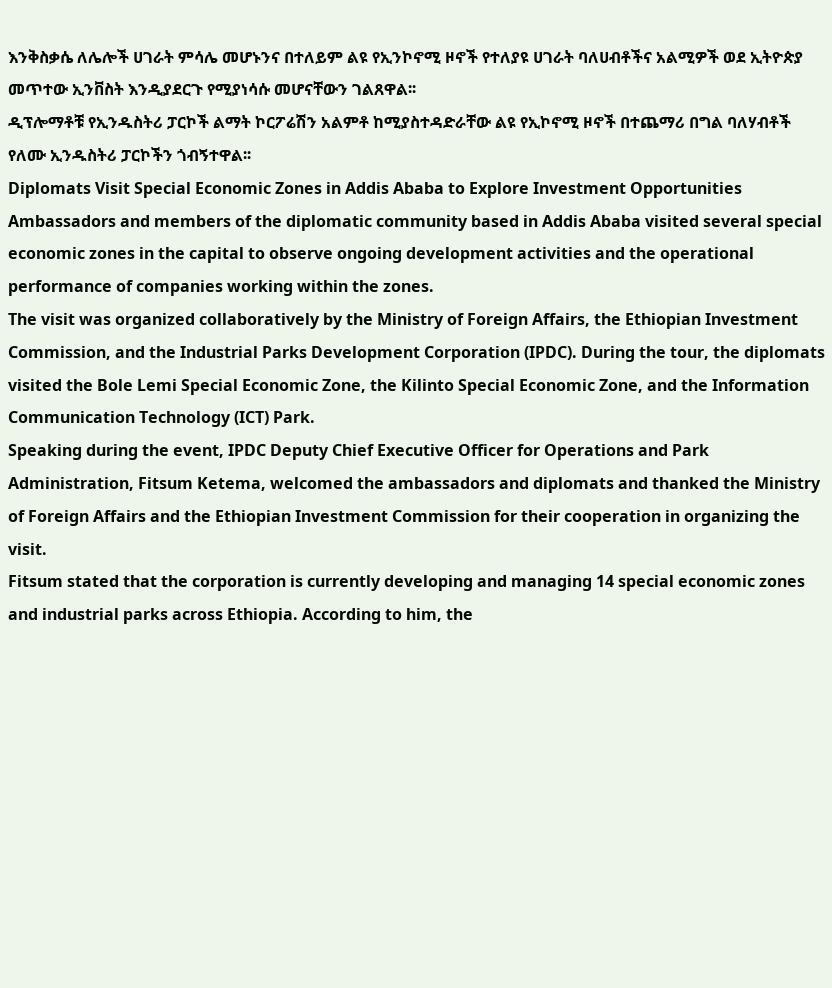እንቅስቃሴ ለሌሎች ሀገራት ምሳሌ መሆኑንና በተለይም ልዩ የኢንኮኖሚ ዞኖች የተለያዩ ሀገራት ባለሀብቶችና አልሚዎች ወደ ኢትዮጵያ መጥተው ኢንቨስት እንዲያደርጉ የሚያነሳሱ መሆናቸውን ገልጸዋል፡፡
ዲፕሎማቶቹ የኢንዱስትሪ ፓርኮች ልማት ኮርፖሬሽን አልምቶ ከሚያስተዳድራቸው ልዩ የኢኮኖሚ ዞኖች በተጨማሪ በግል ባለሃብቶች የለሙ ኢንዱስትሪ ፓርኮችን ጎብኝተዋል፡፡
Diplomats Visit Special Economic Zones in Addis Ababa to Explore Investment Opportunities
Ambassadors and members of the diplomatic community based in Addis Ababa visited several special economic zones in the capital to observe ongoing development activities and the operational performance of companies working within the zones.
The visit was organized collaboratively by the Ministry of Foreign Affairs, the Ethiopian Investment Commission, and the Industrial Parks Development Corporation (IPDC). During the tour, the diplomats visited the Bole Lemi Special Economic Zone, the Kilinto Special Economic Zone, and the Information Communication Technology (ICT) Park.
Speaking during the event, IPDC Deputy Chief Executive Officer for Operations and Park Administration, Fitsum Ketema, welcomed the ambassadors and diplomats and thanked the Ministry of Foreign Affairs and the Ethiopian Investment Commission for their cooperation in organizing the visit.
Fitsum stated that the corporation is currently developing and managing 14 special economic zones and industrial parks across Ethiopia. According to him, the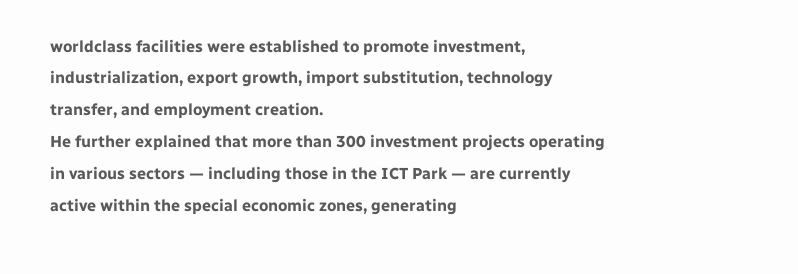worldclass facilities were established to promote investment, industrialization, export growth, import substitution, technology transfer, and employment creation.
He further explained that more than 300 investment projects operating in various sectors — including those in the ICT Park — are currently active within the special economic zones, generating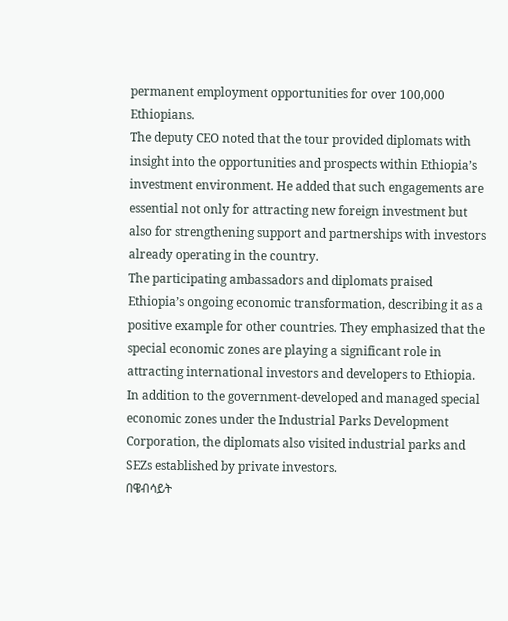permanent employment opportunities for over 100,000 Ethiopians.
The deputy CEO noted that the tour provided diplomats with insight into the opportunities and prospects within Ethiopia’s investment environment. He added that such engagements are essential not only for attracting new foreign investment but also for strengthening support and partnerships with investors already operating in the country.
The participating ambassadors and diplomats praised Ethiopia’s ongoing economic transformation, describing it as a positive example for other countries. They emphasized that the special economic zones are playing a significant role in attracting international investors and developers to Ethiopia.
In addition to the government-developed and managed special economic zones under the Industrial Parks Development Corporation, the diplomats also visited industrial parks and SEZs established by private investors.
በዌብሳይት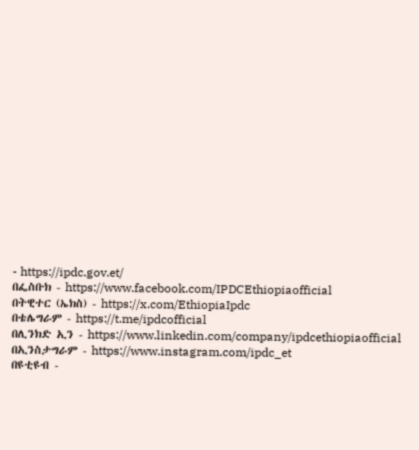- https://ipdc.gov.et/
በፌስቡክ - https://www.facebook.com/IPDCEthiopiaofficial
በትዊተር (ኤክስ) - https://x.com/EthiopiaIpdc
በቴሌግራም - https://t.me/ipdcofficial
በሊንክድ ኢን - https://www.linkedin.com/company/ipdcethiopiaofficial
በኢንስታግራም - https://www.instagram.com/ipdc_et
በዩቲዩብ -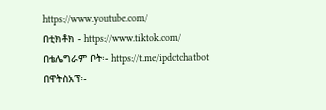https://www.youtube.com/
በቲክቶክ - https://www.tiktok.com/
በቴሌግራም ቦት፡- https://t.me/ipdctchatbot
በዋትስአፕ፡-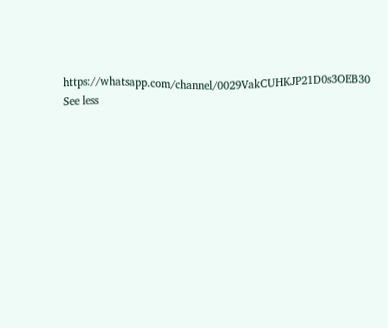https://whatsapp.com/channel/0029VakCUHKJP21D0s3OEB30 See less